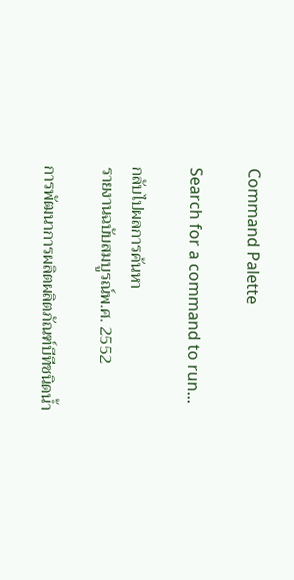Command Palette

Search for a command to run...

กลับไปผลการค้นหา
รายงานฉบับสมบูรณ์พ.ศ. 2552

การพัฒนาการผลิตผลิตภัณฑ์บีทีชนิดน้ำ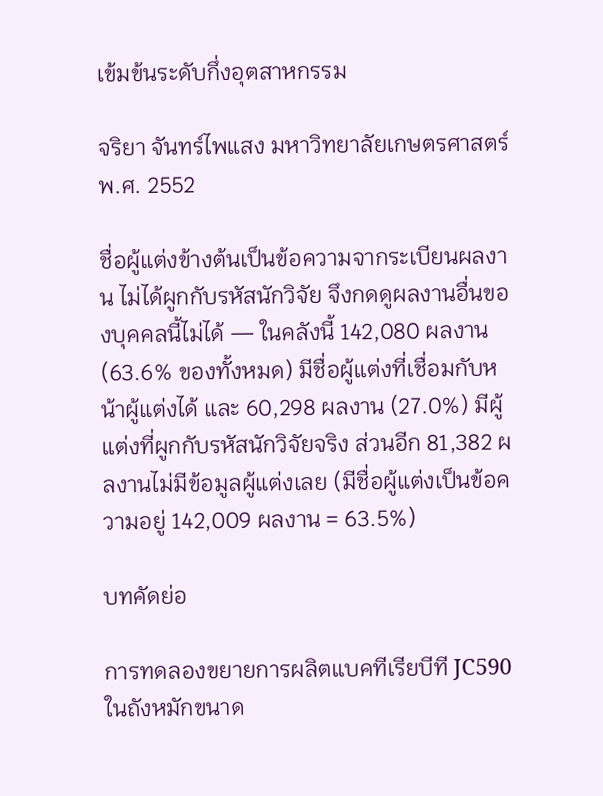เข้มข้นระดับกึ่งอุตสาหกรรม

จริยา จันทร์ไพแสง มหาวิทยาลัยเกษตรศาสตร์ พ.ศ. 2552

ชื่อผู้แต่งข้างต้นเป็นข้อความจากระเบียนผลงาน ไม่ได้ผูกกับรหัสนักวิจัย จึงกดดูผลงานอื่นของบุคคลนี้ไม่ได้ — ในคลังนี้ 142,080 ผลงาน (63.6% ของทั้งหมด) มีชื่อผู้แต่งที่เชื่อมกับหน้าผู้แต่งได้ และ 60,298 ผลงาน (27.0%) มีผู้แต่งที่ผูกกับรหัสนักวิจัยจริง ส่วนอีก 81,382 ผลงานไม่มีข้อมูลผู้แต่งเลย (มีชื่อผู้แต่งเป็นข้อความอยู่ 142,009 ผลงาน = 63.5%)

บทคัดย่อ

การทดลองขยายการผลิตแบคทีเรียบีที JC590 ในถังหมักขนาด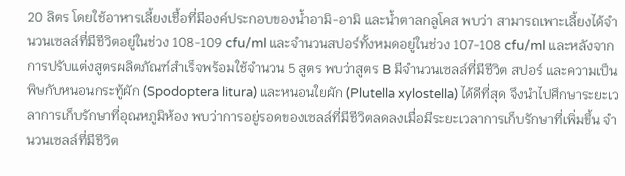20 ลิตร โดยใช้อาหารเลี้ยงเชื้อที่มีองค์ประกอบของน้ำอามิ-อามิ และน้ำตาลกลูโคส พบว่า สามารถเพาะเลี้ยงได้จำนวนเซลล์ที่มีชีวิตอยู่ในช่วง 108-109 cfu/ml และจำนวนสปอร์ทั้งหมดอยู่ในช่วง 107-108 cfu/ml และหลังจากการปรับแต่งสูตรผลิตภัณฑ์สำเร็จพร้อมใช้จำนวน 5 สูตร พบว่าสูตร B มีจำนวนเซลล์ที่มีชีวิต สปอร์ และความเป็นพิษกับหนอนกระทู้ผัก (Spodoptera litura) และหนอนใยผัก (Plutella xylostella) ได้ดีที่สุด จึงนำไปศึกษาระยะเวลาการเก็บรักษาที่อุณหภูมิห้อง พบว่าการอยู่รอดของเซลล์ที่มีชีวิตลดลงเมื่อมีระยะเวลาการเก็บรักษาที่เพิ่มขึ้น จำนวนเซลล์ที่มีชีวิต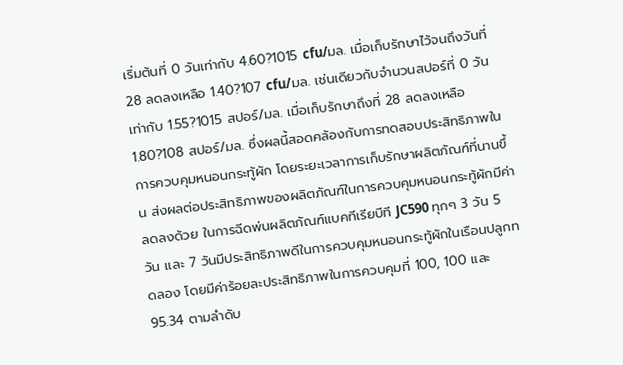เริ่มต้นที่ 0 วันเท่ากับ 4.60?1015 cfu/มล. เมื่อเก็บรักษาไว้จนถึงวันที่ 28 ลดลงเหลือ 1.40?107 cfu/มล. เช่นเดียวกับจำนวนสปอร์ที่ 0 วันเท่ากับ 1.55?1015 สปอร์/มล. เมื่อเก็บรักษาถึงที่ 28 ลดลงเหลือ 1.80?108 สปอร์/มล. ซึ่งผลนี้สอดคล้องกับการทดสอบประสิทธิภาพในการควบคุมหนอนกระทู้ผัก โดยระยะเวลาการเก็บรักษาผลิตภัณฑ์ที่นานขึ้น ส่งผลต่อประสิทธิภาพของผลิตภัณฑ์ในการควบคุมหนอนกระทู้ผักมีค่าลดลงด้วย ในการฉีดพ่นผลิตภัณฑ์แบคทีเรียบีที JC590 ทุกๆ 3 วัน 5 วัน และ 7 วันมีประสิทธิภาพดีในการควบคุมหนอนกระทู้ผักในเรือนปลูกทดลอง โดยมีค่าร้อยละประสิทธิภาพในการควบคุมที่ 100, 100 และ 95.34 ตามลำดับ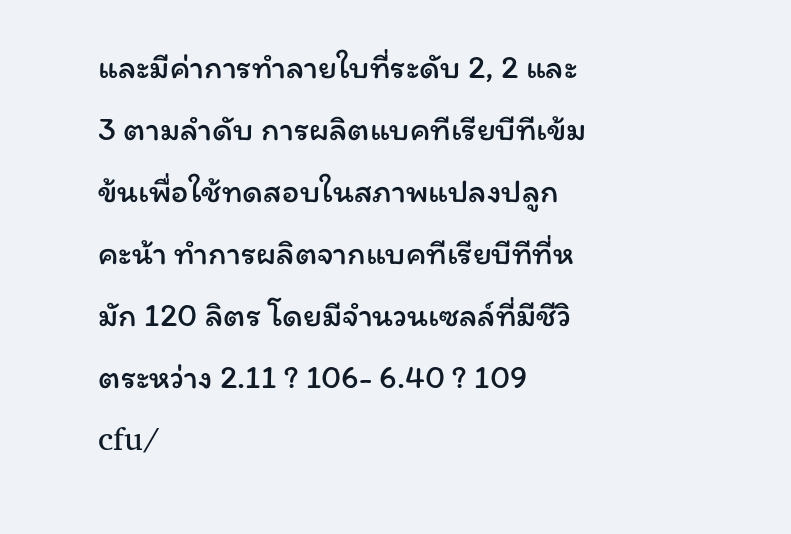และมีค่าการทำลายใบที่ระดับ 2, 2 และ 3 ตามลำดับ การผลิตแบคทีเรียบีทีเข้มข้นเพื่อใช้ทดสอบในสภาพแปลงปลูกคะน้า ทำการผลิตจากแบคทีเรียบีทีที่หมัก 120 ลิตร โดยมีจำนวนเซลล์ที่มีชีวิตระหว่าง 2.11 ? 106- 6.40 ? 109 cfu/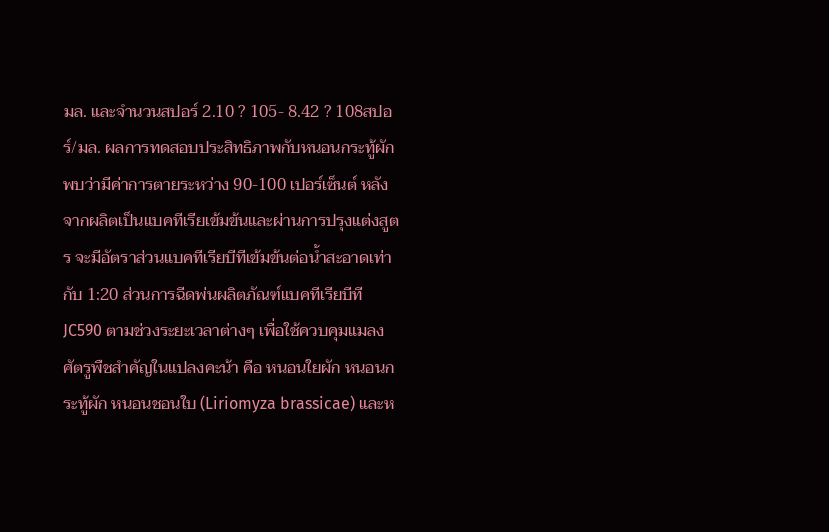มล. และจำนวนสปอร์ 2.10 ? 105- 8.42 ? 108สปอร์/มล. ผลการทดสอบประสิทธิภาพกับหนอนกระทู้ผัก พบว่ามีค่าการตายระหว่าง 90-100 เปอร์เซ็นต์ หลังจากผลิตเป็นแบคทีเรียเข้มข้นและผ่านการปรุงแต่งสูตร จะมีอัตราส่วนแบคทีเรียบีทีเข้มข้นต่อน้ำสะอาดเท่ากับ 1:20 ส่วนการฉีดพ่นผลิตภัณฑ์แบคทีเรียบีที JC590 ตามช่วงระยะเวลาต่างๆ เพื่อใช้ควบคุมแมลงศัตรูพืชสำคัญในแปลงคะน้า คือ หนอนใยผัก หนอนกระทู้ผัก หนอนชอนใบ (Liriomyza brassicae) และห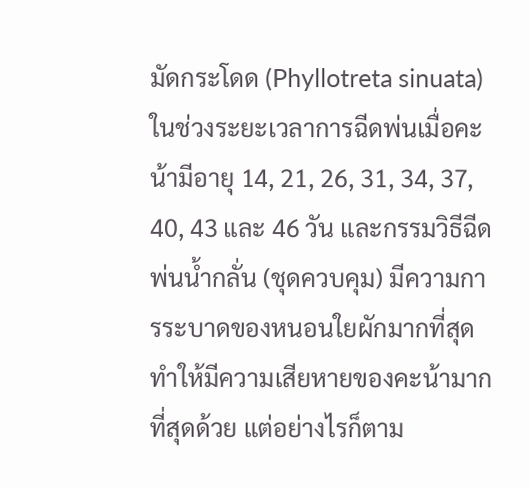มัดกระโดด (Phyllotreta sinuata) ในช่วงระยะเวลาการฉีดพ่นเมื่อคะน้ามีอายุ 14, 21, 26, 31, 34, 37, 40, 43 และ 46 วัน และกรรมวิธีฉีดพ่นน้ำกลั่น (ชุดควบคุม) มีความการระบาดของหนอนใยผักมากที่สุดทำให้มีความเสียหายของคะน้ามากที่สุดด้วย แต่อย่างไรก็ตาม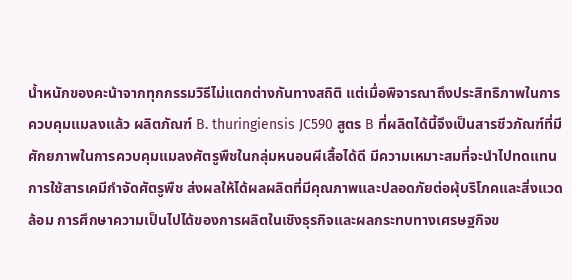น้ำหนักของคะน้าจากทุกกรรมวิธีไม่แตกต่างกันทางสถิติ แต่เมื่อพิจารณาถึงประสิทธิภาพในการควบคุมแมลงแล้ว ผลิตภัณฑ์ B. thuringiensis JC590 สูตร B ที่ผลิตได้นี้จึงเป็นสารชีวภัณฑ์ที่มีศักยภาพในการควบคุมแมลงศัตรูพืชในกลุ่มหนอนผีเสื้อได้ดี มีความเหมาะสมที่จะนำไปทดแทนการใช้สารเคมีกำจัดศัตรูพืช ส่งผลให้ได้ผลผลิตที่มีคุณภาพและปลอดภัยต่อผุ้บริโภคและสิ่งแวดล้อม การศึกษาความเป็นไปได้ของการผลิตในเชิงธุรกิจและผลกระทบทางเศรษฐกิจข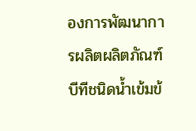องการพัฒนาการผลิตผลิตภัณฑ์บีทีชนิดน้ำเข้มข้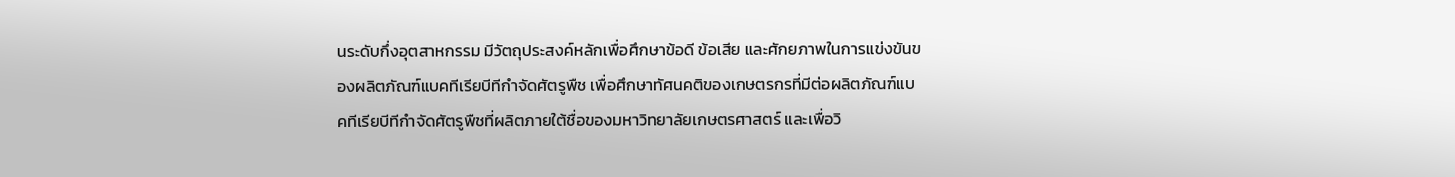นระดับกึ่งอุตสาหกรรม มีวัตถุประสงค์หลักเพื่อศึกษาข้อดี ข้อเสีย และศักยภาพในการแข่งขันของผลิตภัณฑ์แบคทีเรียบีทีกำจัดศัตรูพืช เพื่อศึกษาทัศนคติของเกษตรกรที่มีต่อผลิตภัณฑ์แบคทีเรียบีทีกำจัดศัตรูพืชที่ผลิตภายใต้ชื่อของมหาวิทยาลัยเกษตรศาสตร์ และเพื่อวิ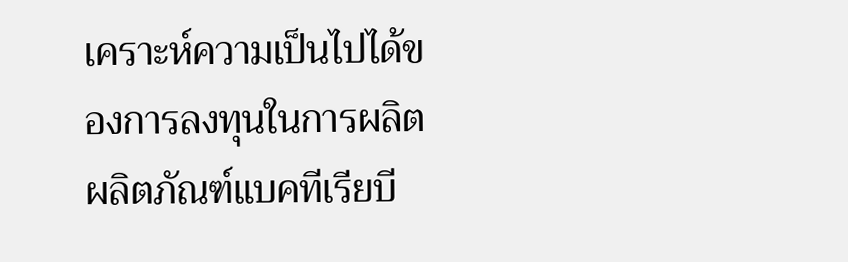เคราะห์ความเป็นไปได้ของการลงทุนในการผลิตผลิตภัณฑ์แบคทีเรียบี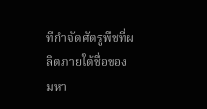ทีกำจัดศัตรูพืชที่ผลิตภายใต้ชื่อของมหา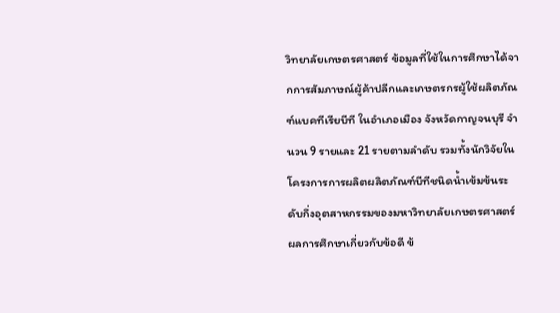วิทยาลัยเกษตรศาสตร์ ข้อมูลที่ใช้ในการศึกษาได้จากการสัมภาษณ์ผู้ค้าปลีกและเกษตรกรผู้ใช้ผลิตภัณฑ์แบคทีเรียบีที ในอำเภอเมือง จังหวัดกาญจนบุรี จำนวน 9 รายและ 21 รายตามลำดับ รวมทั้งนักวิจัยในโครงการการผลิตผลิตภัณฑ์บีทีชนิดน้ำเข้มข้นระดับกึ่งอุตสาหกรรมของมหาวิทยาลัยเกษตรศาสตร์ ผลการศึกษาเกี่ยวกับข้อดี ข้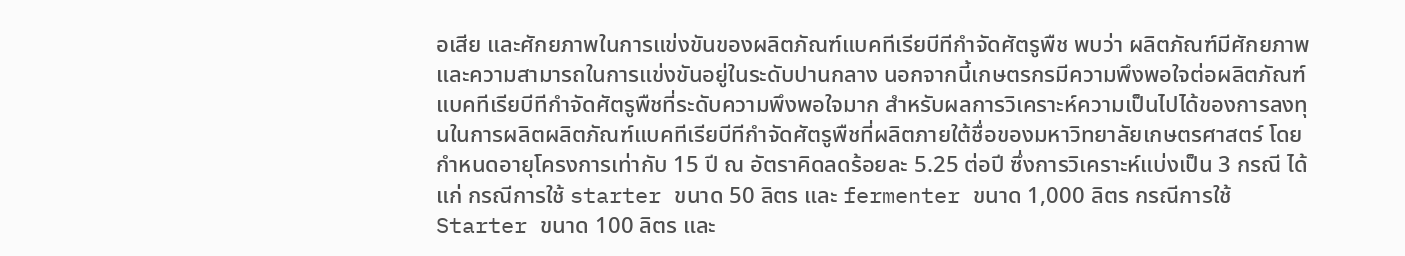อเสีย และศักยภาพในการแข่งขันของผลิตภัณฑ์แบคทีเรียบีทีกำจัดศัตรูพืช พบว่า ผลิตภัณฑ์มีศักยภาพและความสามารถในการแข่งขันอยู่ในระดับปานกลาง นอกจากนี้เกษตรกรมีความพึงพอใจต่อผลิตภัณฑ์แบคทีเรียบีทีกำจัดศัตรูพืชที่ระดับความพึงพอใจมาก สำหรับผลการวิเคราะห์ความเป็นไปได้ของการลงทุนในการผลิตผลิตภัณฑ์แบคทีเรียบีทีกำจัดศัตรูพืชที่ผลิตภายใต้ชื่อของมหาวิทยาลัยเกษตรศาสตร์ โดยกำหนดอายุโครงการเท่ากับ 15 ปี ณ อัตราคิดลดร้อยละ 5.25 ต่อปี ซึ่งการวิเคราะห์แบ่งเป็น 3 กรณี ได้แก่ กรณีการใช้ starter ขนาด 50 ลิตร และ fermenter ขนาด 1,000 ลิตร กรณีการใช้ Starter ขนาด 100 ลิตร และ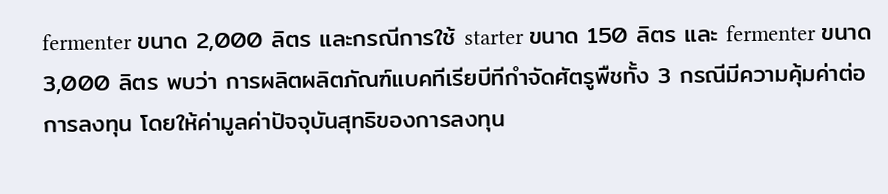fermenter ขนาด 2,000 ลิตร และกรณีการใช้ starter ขนาด 150 ลิตร และ fermenter ขนาด 3,000 ลิตร พบว่า การผลิตผลิตภัณฑ์แบคทีเรียบีทีกำจัดศัตรูพืชทั้ง 3 กรณีมีความคุ้มค่าต่อการลงทุน โดยให้ค่ามูลค่าปัจจุบันสุทธิของการลงทุน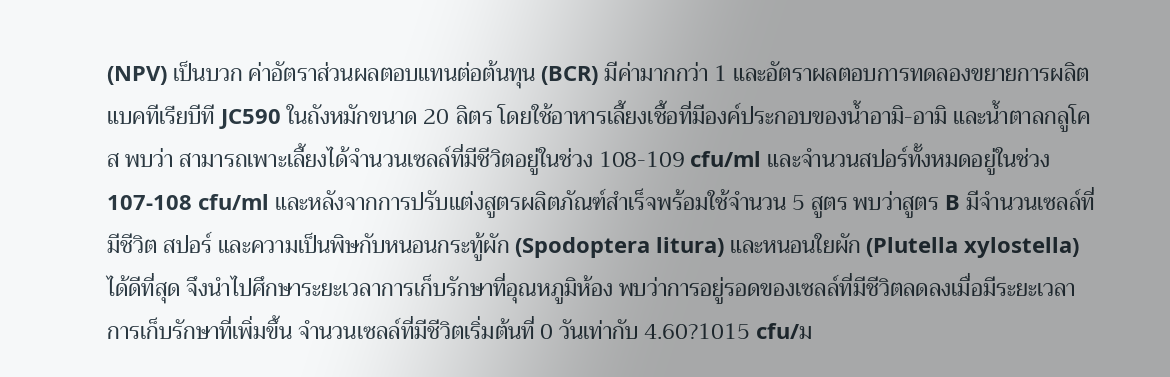(NPV) เป็นบวก ค่าอัตราส่วนผลตอบแทนต่อต้นทุน (BCR) มีค่ามากกว่า 1 และอัตราผลตอบการทดลองขยายการผลิตแบคทีเรียบีที JC590 ในถังหมักขนาด 20 ลิตร โดยใช้อาหารเลี้ยงเชื้อที่มีองค์ประกอบของน้ำอามิ-อามิ และน้ำตาลกลูโคส พบว่า สามารถเพาะเลี้ยงได้จำนวนเซลล์ที่มีชีวิตอยู่ในช่วง 108-109 cfu/ml และจำนวนสปอร์ทั้งหมดอยู่ในช่วง 107-108 cfu/ml และหลังจากการปรับแต่งสูตรผลิตภัณฑ์สำเร็จพร้อมใช้จำนวน 5 สูตร พบว่าสูตร B มีจำนวนเซลล์ที่มีชีวิต สปอร์ และความเป็นพิษกับหนอนกระทู้ผัก (Spodoptera litura) และหนอนใยผัก (Plutella xylostella) ได้ดีที่สุด จึงนำไปศึกษาระยะเวลาการเก็บรักษาที่อุณหภูมิห้อง พบว่าการอยู่รอดของเซลล์ที่มีชีวิตลดลงเมื่อมีระยะเวลาการเก็บรักษาที่เพิ่มขึ้น จำนวนเซลล์ที่มีชีวิตเริ่มต้นที่ 0 วันเท่ากับ 4.60?1015 cfu/ม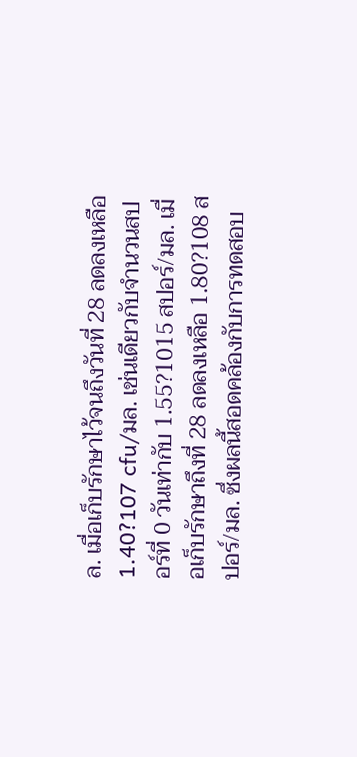ล. เมื่อเก็บรักษาไว้จนถึงวันที่ 28 ลดลงเหลือ 1.40?107 cfu/มล. เช่นเดียวกับจำนวนสปอร์ที่ 0 วันเท่ากับ 1.55?1015 สปอร์/มล. เมื่อเก็บรักษาถึงที่ 28 ลดลงเหลือ 1.80?108 สปอร์/มล. ซึ่งผลนี้สอดคล้องกับการทดสอบ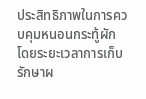ประสิทธิภาพในการควบคุมหนอนกระทู้ผัก โดยระยะเวลาการเก็บรักษาผ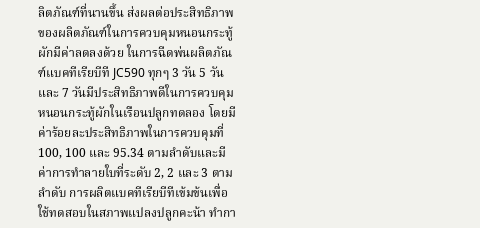ลิตภัณฑ์ที่นานขึ้น ส่งผลต่อประสิทธิภาพของผลิตภัณฑ์ในการควบคุมหนอนกระทู้ผักมีค่าลดลงด้วย ในการฉีดพ่นผลิตภัณฑ์แบคทีเรียบีที JC590 ทุกๆ 3 วัน 5 วัน และ 7 วันมีประสิทธิภาพดีในการควบคุมหนอนกระทู้ผักในเรือนปลูกทดลอง โดยมีค่าร้อยละประสิทธิภาพในการควบคุมที่ 100, 100 และ 95.34 ตามลำดับและมีค่าการทำลายใบที่ระดับ 2, 2 และ 3 ตามลำดับ การผลิตแบคทีเรียบีทีเข้มข้นเพื่อใช้ทดสอบในสภาพแปลงปลูกคะน้า ทำกา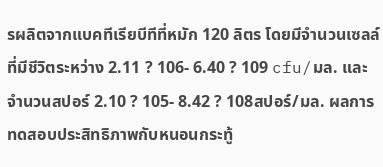รผลิตจากแบคทีเรียบีทีที่หมัก 120 ลิตร โดยมีจำนวนเซลล์ที่มีชีวิตระหว่าง 2.11 ? 106- 6.40 ? 109 cfu/มล. และจำนวนสปอร์ 2.10 ? 105- 8.42 ? 108สปอร์/มล. ผลการทดสอบประสิทธิภาพกับหนอนกระทู้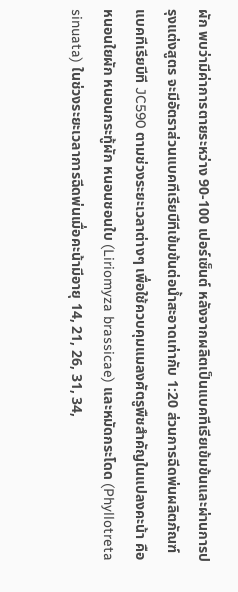ผัก พบว่ามีค่าการตายระหว่าง 90-100 เปอร์เซ็นต์ หลังจากผลิตเป็นแบคทีเรียเข้มข้นและผ่านการปรุงแต่งสูตร จะมีอัตราส่วนแบคทีเรียบีทีเข้มข้นต่อน้ำสะอาดเท่ากับ 1:20 ส่วนการฉีดพ่นผลิตภัณฑ์แบคทีเรียบีที JC590 ตามช่วงระยะเวลาต่างๆ เพื่อใช้ควบคุมแมลงศัตรูพืชสำคัญในแปลงคะน้า คือ หนอนใยผัก หนอนกระทู้ผัก หนอนชอนใบ (Liriomyza brassicae) และหมัดกระโดด (Phyllotreta sinuata) ในช่วงระยะเวลาการฉีดพ่นเมื่อคะน้ามีอายุ 14, 21, 26, 31, 34,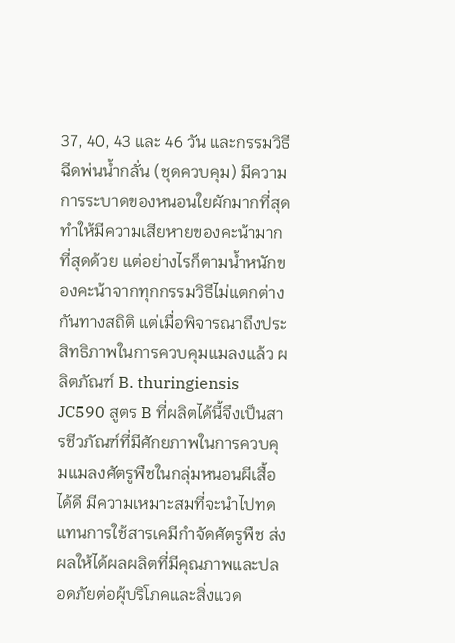37, 40, 43 และ 46 วัน และกรรมวิธีฉีดพ่นน้ำกลั่น (ชุดควบคุม) มีความการระบาดของหนอนใยผักมากที่สุดทำให้มีความเสียหายของคะน้ามากที่สุดด้วย แต่อย่างไรก็ตามน้ำหนักของคะน้าจากทุกกรรมวิธีไม่แตกต่างกันทางสถิติ แต่เมื่อพิจารณาถึงประสิทธิภาพในการควบคุมแมลงแล้ว ผลิตภัณฑ์ B. thuringiensis JC590 สูตร B ที่ผลิตได้นี้จึงเป็นสารชีวภัณฑ์ที่มีศักยภาพในการควบคุมแมลงศัตรูพืชในกลุ่มหนอนผีเสื้อได้ดี มีความเหมาะสมที่จะนำไปทดแทนการใช้สารเคมีกำจัดศัตรูพืช ส่งผลให้ได้ผลผลิตที่มีคุณภาพและปลอดภัยต่อผุ้บริโภคและสิ่งแวด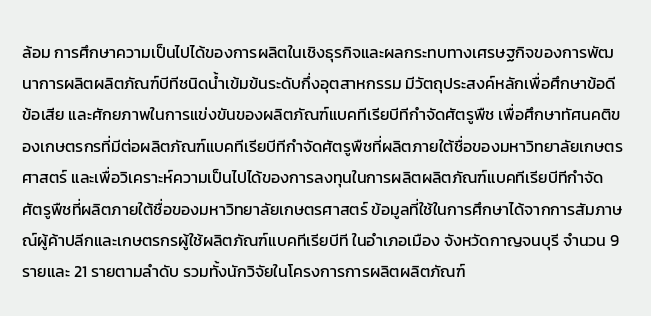ล้อม การศึกษาความเป็นไปได้ของการผลิตในเชิงธุรกิจและผลกระทบทางเศรษฐกิจของการพัฒนาการผลิตผลิตภัณฑ์บีทีชนิดน้ำเข้มข้นระดับกึ่งอุตสาหกรรม มีวัตถุประสงค์หลักเพื่อศึกษาข้อดี ข้อเสีย และศักยภาพในการแข่งขันของผลิตภัณฑ์แบคทีเรียบีทีกำจัดศัตรูพืช เพื่อศึกษาทัศนคติของเกษตรกรที่มีต่อผลิตภัณฑ์แบคทีเรียบีทีกำจัดศัตรูพืชที่ผลิตภายใต้ชื่อของมหาวิทยาลัยเกษตรศาสตร์ และเพื่อวิเคราะห์ความเป็นไปได้ของการลงทุนในการผลิตผลิตภัณฑ์แบคทีเรียบีทีกำจัดศัตรูพืชที่ผลิตภายใต้ชื่อของมหาวิทยาลัยเกษตรศาสตร์ ข้อมูลที่ใช้ในการศึกษาได้จากการสัมภาษณ์ผู้ค้าปลีกและเกษตรกรผู้ใช้ผลิตภัณฑ์แบคทีเรียบีที ในอำเภอเมือง จังหวัดกาญจนบุรี จำนวน 9 รายและ 21 รายตามลำดับ รวมทั้งนักวิจัยในโครงการการผลิตผลิตภัณฑ์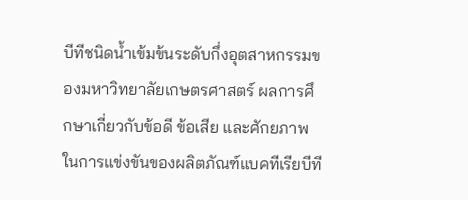บีทีชนิดน้ำเข้มข้นระดับกึ่งอุตสาหกรรมของมหาวิทยาลัยเกษตรศาสตร์ ผลการศึกษาเกี่ยวกับข้อดี ข้อเสีย และศักยภาพในการแข่งขันของผลิตภัณฑ์แบคทีเรียบีที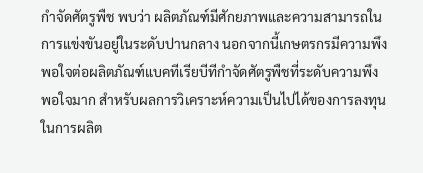กำจัดศัตรูพืช พบว่า ผลิตภัณฑ์มีศักยภาพและความสามารถในการแข่งขันอยู่ในระดับปานกลาง นอกจากนี้เกษตรกรมีความพึงพอใจต่อผลิตภัณฑ์แบคทีเรียบีทีกำจัดศัตรูพืชที่ระดับความพึงพอใจมาก สำหรับผลการวิเคราะห์ความเป็นไปได้ของการลงทุนในการผลิต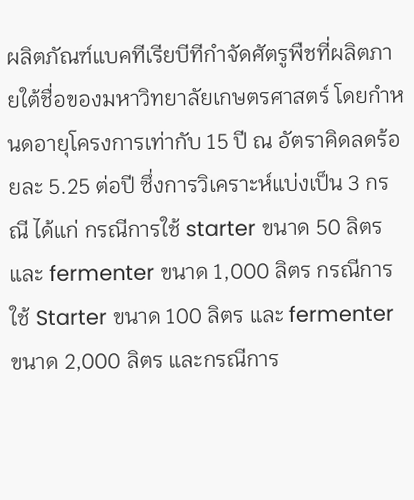ผลิตภัณฑ์แบคทีเรียบีทีกำจัดศัตรูพืชที่ผลิตภายใต้ชื่อของมหาวิทยาลัยเกษตรศาสตร์ โดยกำหนดอายุโครงการเท่ากับ 15 ปี ณ อัตราคิดลดร้อยละ 5.25 ต่อปี ซึ่งการวิเคราะห์แบ่งเป็น 3 กรณี ได้แก่ กรณีการใช้ starter ขนาด 50 ลิตร และ fermenter ขนาด 1,000 ลิตร กรณีการใช้ Starter ขนาด 100 ลิตร และ fermenter ขนาด 2,000 ลิตร และกรณีการ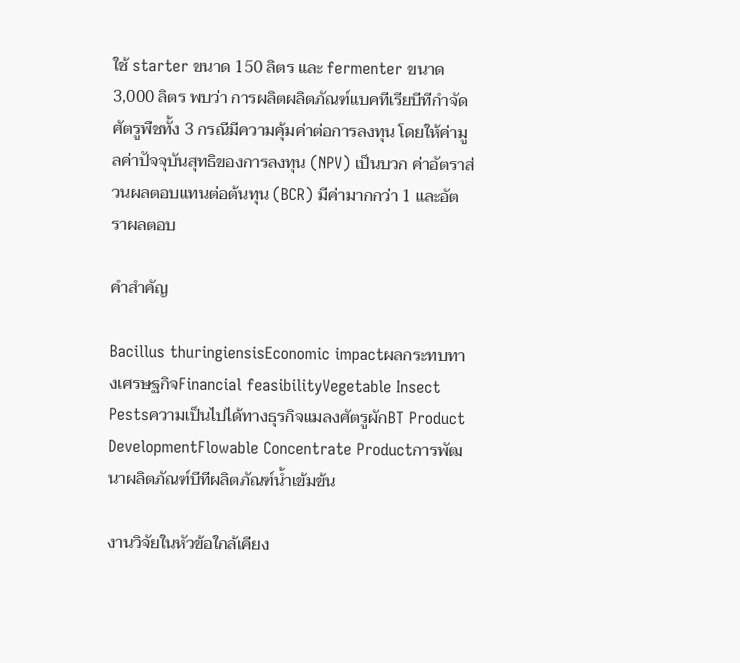ใช้ starter ขนาด 150 ลิตร และ fermenter ขนาด 3,000 ลิตร พบว่า การผลิตผลิตภัณฑ์แบคทีเรียบีทีกำจัดศัตรูพืชทั้ง 3 กรณีมีความคุ้มค่าต่อการลงทุน โดยให้ค่ามูลค่าปัจจุบันสุทธิของการลงทุน (NPV) เป็นบวก ค่าอัตราส่วนผลตอบแทนต่อต้นทุน (BCR) มีค่ามากกว่า 1 และอัตราผลตอบ

คำสำคัญ

Bacillus thuringiensisEconomic impactผลกระทบทางเศรษฐกิจFinancial feasibilityVegetable Insect Pestsความเป็นไปได้ทางธุรกิจแมลงศัตรูผักBT Product DevelopmentFlowable Concentrate Productการพัฒนาผลิตภัณฑ์บีทีผลิตภัณฑ์น้ำเข้มข้น

งานวิจัยในหัวข้อใกล้เคียง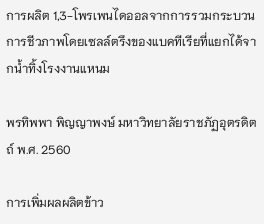การผลิต 1,3-โพรเพนไดออลจากการรวมกระบวนการชีวภาพโดยเซลล์ตรึงของแบคทีเรียที่แยกได้จากน้ำทิ้งโรงงานแหนม

พรทิพพา พิญญาพงษ์ มหาวิทยาลัยราชภัฏอุตรดิตถ์ พ.ศ. 2560

การเพิ่มผลผลิตข้าว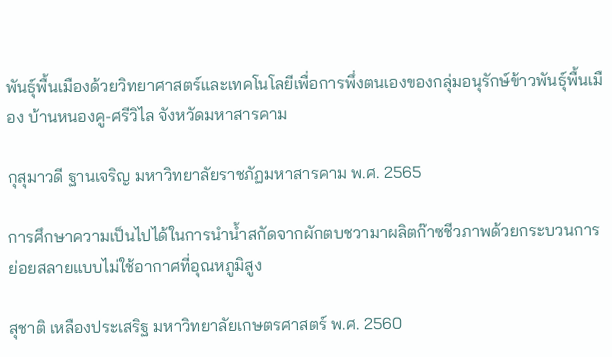พันธุ์พื้นเมืองด้วยวิทยาศาสตร์และเทคโนโลยีเพื่อการพึ่งตนเองของกลุ่มอนุรักษ์ข้าวพันธุ์พื้นเมือง บ้านหนองคู-ศรีวิไล จังหวัดมหาสารคาม

กุสุมาวดี ฐานเจริญ มหาวิทยาลัยราชภัฏมหาสารคาม พ.ศ. 2565

การศึกษาความเป็นไปได้ในการนำน้ำสกัดจากผักตบชวามาผลิตก๊าซชีวภาพด้วยกระบวนการย่อยสลายแบบไม่ใช้อากาศที่อุณหภูมิสูง

สุชาติ เหลืองประเสริฐ มหาวิทยาลัยเกษตรศาสตร์ พ.ศ. 2560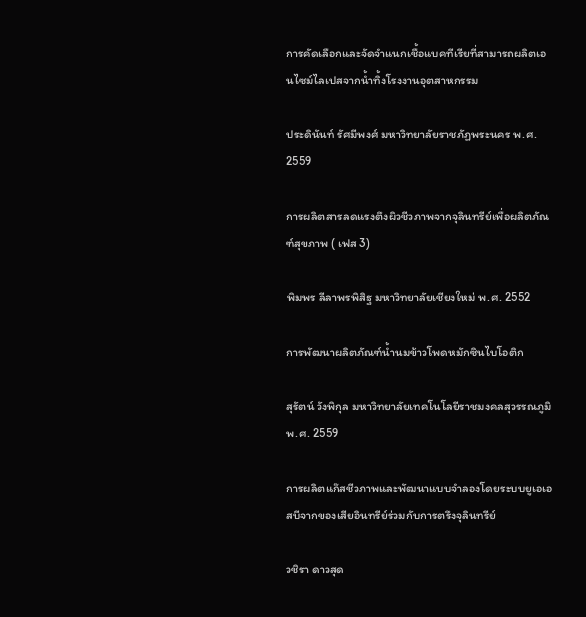การคัดเลือกและจัดจำแนกเชื้อแบคทีเรียที่สามารถผลิตเอนไซม์ไลเปสจากน้ำทิ้งโรงงานอุตสาหกรรม

ประดินันท์ รัศมีพงศ์ มหาวิทยาลัยราชภัฏพระนคร พ.ศ. 2559

การผลิตสารลดแรงตึงผิวชีวภาพจากจุลินทรีย์เพื่อผลิตภัณฑ์สุขภาพ ( เฟส 3)

พิมพร ลีลาพรพิสิฐ มหาวิทยาลัยเชียงใหม่ พ.ศ. 2552

การพัฒนาผลิตภัณฑ์น้ำนมข้าวโพดหมักซินไบโอติก

สุรัตน์ วังพิกุล มหาวิทยาลัยเทคโนโลยีราชมงคลสุวรรณภูมิ พ.ศ. 2559

การผลิตแก๊สชีวภาพและพัฒนาแบบจำลองโดยระบบยูเอเอสบีจากของเสียอินทรีย์ร่วมกับการตรึงจุลินทรีย์

วชิรา ดาวสุด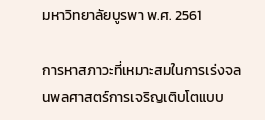มหาวิทยาลัยบูรพา พ.ศ. 2561

การหาสภาวะที่เหมาะสมในการเร่งจลนพลศาสตร์การเจริญเติบโตแบบ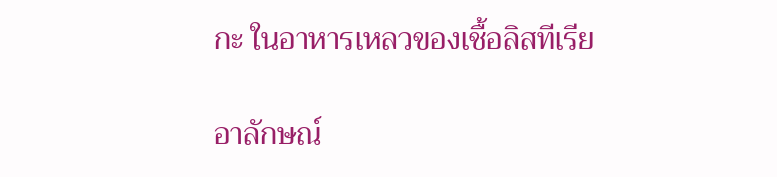กะ ในอาหารเหลวของเชื้อลิสทีเรีย

อาลักษณ์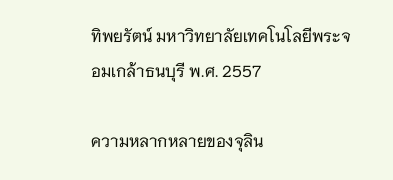ทิพยรัตน์ มหาวิทยาลัยเทคโนโลยีพระจอมเกล้าธนบุรี พ.ศ. 2557

ความหลากหลายของจุลิน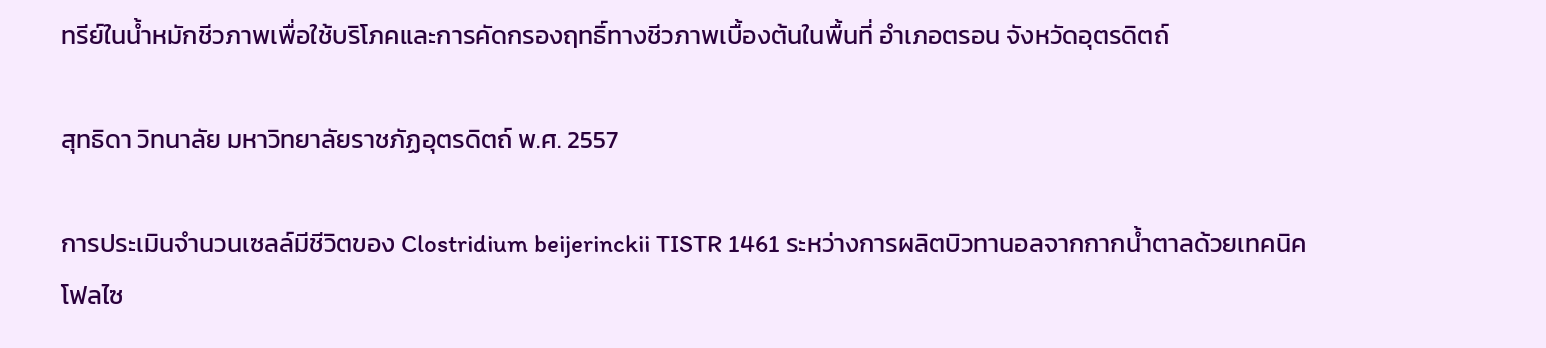ทรีย์ในน้ำหมักชีวภาพเพื่อใช้บริโภคและการคัดกรองฤทธิ์ทางชีวภาพเบื้องต้นในพื้นที่ อำเภอตรอน จังหวัดอุตรดิตถ์

สุทธิดา วิทนาลัย มหาวิทยาลัยราชภัฏอุตรดิตถ์ พ.ศ. 2557

การประเมินจำนวนเซลล์มีชีวิตของ Clostridium beijerinckii TISTR 1461 ระหว่างการผลิตบิวทานอลจากกากน้ำตาลด้วยเทคนิคโฟลไซ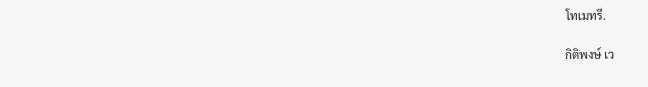โทเมทรี.

กิติพงษ์ เว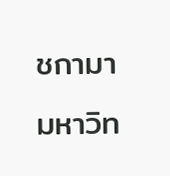ชกามา มหาวิท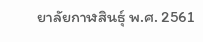ยาลัยกาฬสินธุ์ พ.ศ. 2561